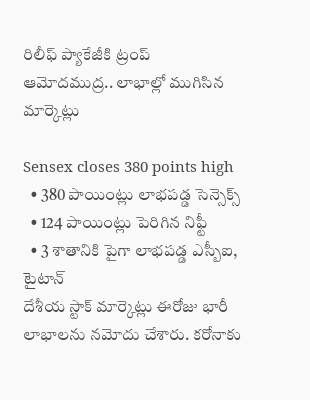రిలీఫ్ ప్యాకేజీకి ట్రంప్ ఆమోదముద్ర.. లాభాల్లో ముగిసిన మార్కెట్లు

Sensex closes 380 points high
  • 380 పాయింట్లు లాభపడ్డ సెన్సెక్స్
  • 124 పాయింట్లు పెరిగిన నిఫ్టీ
  • 3 శాతానికి పైగా లాభపడ్డ ఎస్బీఐ, టైటాన్
దేశీయ స్టాక్ మార్కెట్లు ఈరోజు భారీ లాభాలను నమోదు చేశారు. కరోనాకు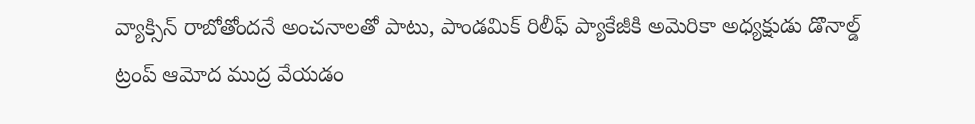వ్యాక్సిన్ రాబోతోందనే అంచనాలతో పాటు, పాండమిక్ రిలీఫ్ ప్యాకేజీకి అమెరికా అధ్యక్షుడు డొనాల్డ్ ట్రంప్ ఆమోద ముద్ర వేయడం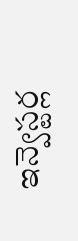ఇన్వెస్టర్ల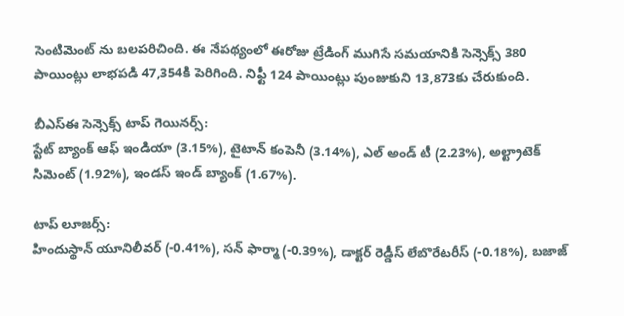సెంటిమెంట్ ను బలపరిచింది. ఈ నేపథ్యంలో ఈరోజు ట్రేడింగ్ ముగిసే సమయానికి సెన్సెక్స్ 380 పాయింట్లు లాభపడి 47,354కి పెరిగింది. నిఫ్టీ 124 పాయింట్లు పుంజుకుని 13,873కు చేరుకుంది.

బీఎస్ఈ సెన్సెక్స్ టాప్ గెయినర్స్:
స్టేట్ బ్యాంక్ ఆఫ్ ఇండియా (3.15%), టైటాన్ కంపెనీ (3.14%), ఎల్ అండ్ టీ (2.23%), అల్ట్రాటెక్ సిమెంట్ (1.92%), ఇండస్ ఇండ్ బ్యాంక్ (1.67%).

టాప్ లూజర్స్:
హిందుస్థాన్ యూనిలీవర్ (-0.41%), సన్ ఫార్మా (-0.39%), డాక్టర్ రెడ్డీస్ లేబొరేటరీస్ (-0.18%), బజాజ్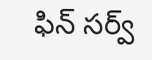ఫిన్ సర్వ్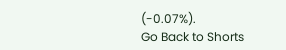(-0.07%).
Go Back to Shorts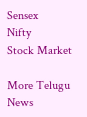Sensex
Nifty
Stock Market

More Telugu News